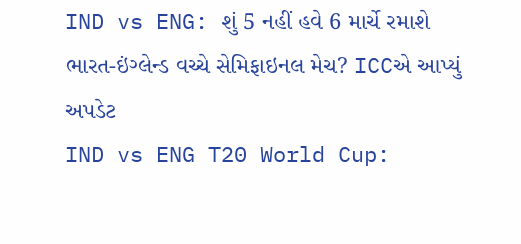IND vs ENG: શું 5 નહીં હવે 6 માર્ચે રમાશે ભારત-ઇંગ્લેન્ડ વચ્ચે સેમિફાઇનલ મેચ? ICCએ આપ્યું અપડેટ
IND vs ENG T20 World Cup: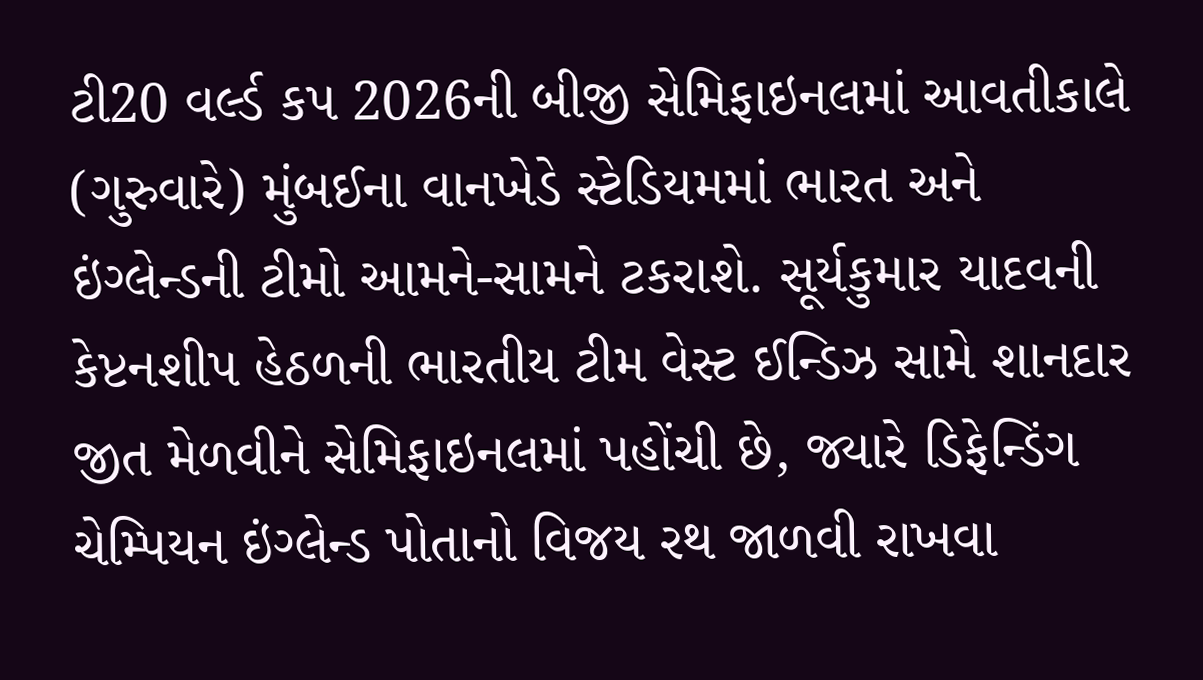ટી20 વર્લ્ડ કપ 2026ની બીજી સેમિફાઇનલમાં આવતીકાલે (ગુરુવારે) મુંબઈના વાનખેડે સ્ટેડિયમમાં ભારત અને ઇંગ્લેન્ડની ટીમો આમને-સામને ટકરાશે. સૂર્યકુમાર યાદવની કેપ્ટનશીપ હેઠળની ભારતીય ટીમ વેસ્ટ ઈન્ડિઝ સામે શાનદાર જીત મેળવીને સેમિફાઇનલમાં પહોંચી છે, જ્યારે ડિફેન્ડિંગ ચેમ્પિયન ઇંગ્લેન્ડ પોતાનો વિજય રથ જાળવી રાખવા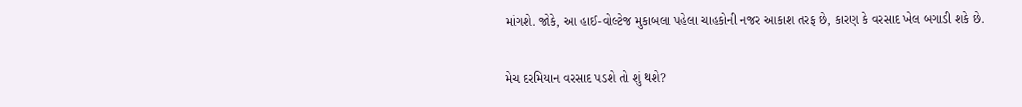માંગશે. જોકે, આ હાઈ-વોલ્ટેજ મુકાબલા પહેલા ચાહકોની નજર આકાશ તરફ છે, કારણ કે વરસાદ ખેલ બગાડી શકે છે.

મેચ દરમિયાન વરસાદ પડશે તો શું થશે?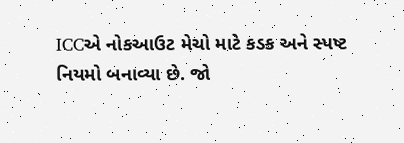ICCએ નોકઆઉટ મેચો માટે કડક અને સ્પષ્ટ નિયમો બનાવ્યા છે. જો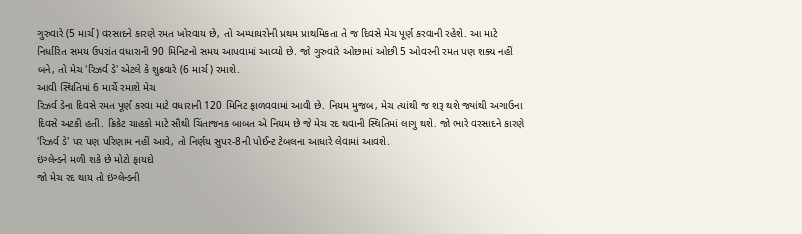ગુરુવારે (5 માર્ચ) વરસાદને કારણે રમત ખોરવાય છે, તો અમ્પાયરોની પ્રથમ પ્રાથમિકતા તે જ દિવસે મેચ પૂર્ણ કરવાની રહેશે. આ માટે નિર્ધારિત સમય ઉપરાંત વધારાની 90 મિનિટનો સમય આપવામાં આવ્યો છે. જો ગુરુવારે ઓછામાં ઓછી 5 ઓવરની રમત પણ શક્ય નહીં બને, તો મેચ 'રિઝર્વ ડે' એટલે કે શુક્રવારે (6 માર્ચ) રમાશે.
આવી સ્થિતિમાં 6 માર્ચે રમાશે મેચ
રિઝર્વ ડેના દિવસે રમત પૂર્ણ કરવા માટે વધારાની 120 મિનિટ ફાળવવામાં આવી છે. નિયમ મુજબ, મેચ ત્યાંથી જ શરૂ થશે જ્યાંથી અગાઉના દિવસે અટકી હતી. ક્રિકેટ ચાહકો માટે સૌથી ચિંતાજનક બાબત એ નિયમ છે જે મેચ રદ થવાની સ્થિતિમાં લાગુ થશે. જો ભારે વરસાદને કારણે 'રિઝર્વ ડે' પર પણ પરિણામ નહીં આવે, તો નિર્ણય સુપર-8ની પોઈન્ટ ટેબલના આધારે લેવામાં આવશે.
ઇંગ્લેન્ડને મળી શકે છે મોટો ફાયદો
જો મેચ રદ થાય તો ઇંગ્લેન્ડની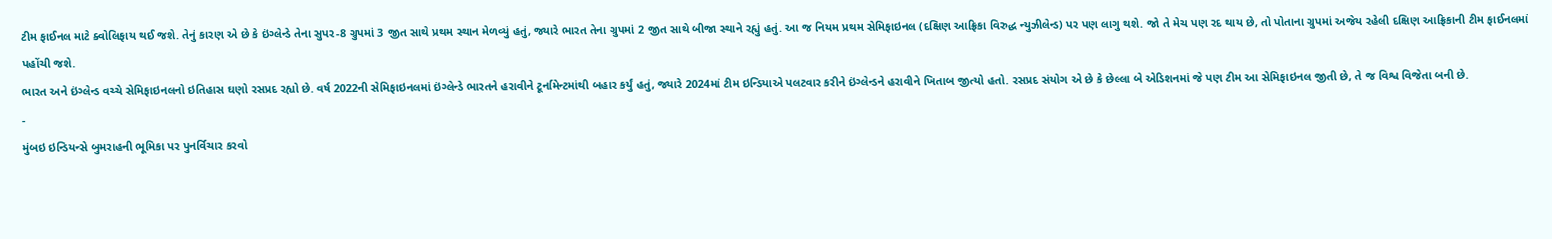ટીમ ફાઈનલ માટે ક્વોલિફાય થઈ જશે. તેનું કારણ એ છે કે ઇંગ્લેન્ડે તેના સુપર-8 ગ્રુપમાં 3 જીત સાથે પ્રથમ સ્થાન મેળવ્યું હતું, જ્યારે ભારત તેના ગ્રુપમાં 2 જીત સાથે બીજા સ્થાને રહ્યું હતું. આ જ નિયમ પ્રથમ સેમિફાઇનલ (દક્ષિણ આફ્રિકા વિરુદ્ધ ન્યુઝીલેન્ડ) પર પણ લાગુ થશે. જો તે મેચ પણ રદ થાય છે, તો પોતાના ગ્રુપમાં અજેય રહેલી દક્ષિણ આફ્રિકાની ટીમ ફાઈનલમાં પહોંચી જશે.
ભારત અને ઇંગ્લેન્ડ વચ્ચે સેમિફાઇનલનો ઇતિહાસ ઘણો રસપ્રદ રહ્યો છે. વર્ષ 2022ની સેમિફાઇનલમાં ઇંગ્લેન્ડે ભારતને હરાવીને ટૂર્નામેન્ટમાંથી બહાર કર્યું હતું, જ્યારે 2024માં ટીમ ઇન્ડિયાએ પલટવાર કરીને ઇંગ્લેન્ડને હરાવીને ખિતાબ જીત્યો હતો. રસપ્રદ સંયોગ એ છે કે છેલ્લા બે એડિશનમાં જે પણ ટીમ આ સેમિફાઇનલ જીતી છે, તે જ વિશ્વ વિજેતા બની છે.
-
મુંબઇ ઇન્ડિયન્સે બુમરાહની ભૂમિકા પર પુનર્વિચાર કરવો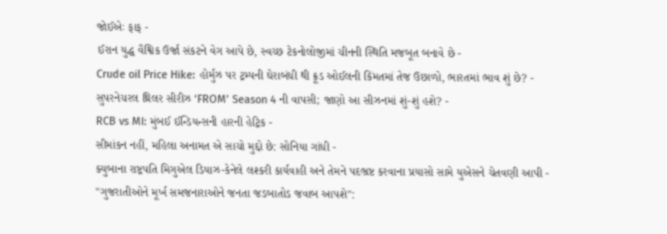જોઈએઃ ફાફ -
ઈરાન યુદ્ધ વૈશ્વિક ઉર્જા સંકટને વેગ આપે છે, સ્વચ્છ ટેકનોલોજીમાં ચીનની સ્થિતિ મજબૂત બનાવે છે -
Crude oil Price Hike: હોર્મુઝ પર ટ્રમ્પની ઘેરાબંધી થી ક્રૂડ ઓઈલની કિંમતમાં તેજ ઉછાળો, ભારતમાં ભાવ શું છે? -
સુપરનેચરલ થ્રિલર સીરીઝ ‘FROM’ Season 4 ની વાપસી; જાણો આ સીઝનમાં શું-શું હશે? -
RCB vs MI: મુંબઈ ઈન્ડિયન્સની હારની હેટ્રિક -
સીમાંકન નહીં, મહિલા અનામત એ સાચો મુદ્દો છે: સોનિયા ગાંધી -
ક્યુબાના રાષ્ટ્રપતિ મિગુએલ ડિયાઝ-કેનેલે લશ્કરી કાર્યવાહી અને તેમને પદભ્રષ્ટ કરવાના પ્રયાસો સામે યુએસને ચેતવણી આપી -
"ગુજરાતીઓને મૂર્ખ સમજનારાઓને જનતા જડબાતોડ જવાબ આપશે":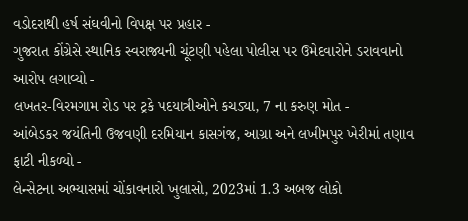વડોદરાથી હર્ષ સંઘવીનો વિપક્ષ પર પ્રહાર -
ગુજરાત કોંગ્રેસે સ્થાનિક સ્વરાજ્યની ચૂંટણી પહેલા પોલીસ પર ઉમેદવારોને ડરાવવાનો આરોપ લગાવ્યો -
લખતર-વિરમગામ રોડ પર ટ્રકે પદયાત્રીઓને કચડ્યા, 7 ના કરુણ મોત -
આંબેડકર જયંતિની ઉજવણી દરમિયાન કાસગંજ, આગ્રા અને લખીમપુર ખેરીમાં તણાવ ફાટી નીકળ્યો -
લેન્સેટના અભ્યાસમાં ચોંકાવનારો ખુલાસો, 2023માં 1.3 અબજ લોકો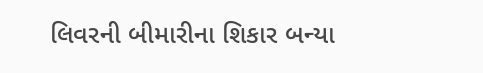લિવરની બીમારીના શિકાર બન્યા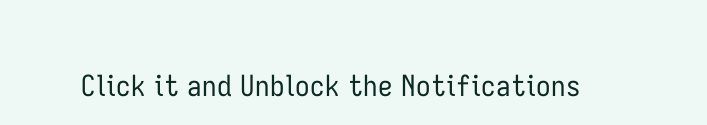Click it and Unblock the Notifications